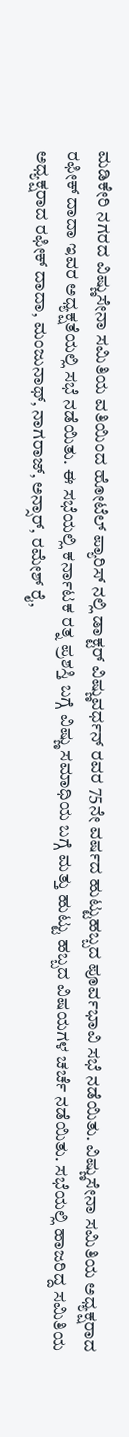ಮಡಿಕೇರಿ ನಗರದ ವಿಷ್ಣುಸೇನಾ ಸಮಿತಿಯ ವತಿಯಿಂದ ಹೋಟೆಲ್ ಪ್ಯಾರಿಸ್ ನಲ್ಲಿ ಡಾಕ್ಟರ್ ವಿಷ್ಣುವರ್ಧನ್ ರವರ 75ನೇ ವರ್ಷದ ಹುಟ್ಟುಹಬ್ಬದ ಪೂರ್ವಭಾವಿ ಸಭೆ ನಡೆಯಿತು. ವಿಷ್ಣುಸೇನಾ ಸಮಿತಿಯ ಅಧ್ಯಕ್ಷರಾದ ರಫೀಕ್ ದಾದಾ ಇವರ ಅಧ್ಯಕ್ಷತೆಯಲ್ಲಿ ಸಭೆ ನಡೆಯಿತು. ಈ ಸಭೆಯಲ್ಲಿ ಕರ್ನಾಟಕ ರತ್ನ ಪ್ರಶಸ್ತಿ ಬಗ್ಗೆ ವಿಷ್ಣು ಸಮಾಧಿಯ ಬಗ್ಗೆ ಮತ್ತು ಹುಟ್ಟು ಹಬ್ಬದ ವಿಷಯಗಳ ಚರ್ಚೆ ನಡೆಯಿತು. ಸಭೆಯಲ್ಲಿ ಹಾಜರಿದ್ದ ಸಮಿತಿಯ ಅಧ್ಯಕ್ಷರಾದ ರಫೀಕ್ ದಾದಾ, ಮಂಜುನಾಥ್, ನಾಗರಾಜ್, ಅನ್ಸಾರ್, ರಮೇಶ್ ರೈ,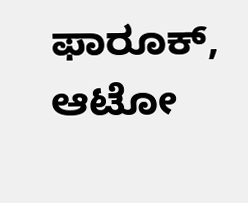ಫಾರೂಕ್, ಆಟೋ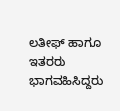ಲತೀಫ್ ಹಾಗೂ ಇತರರು ಭಾಗವಹಿಸಿದ್ದರು